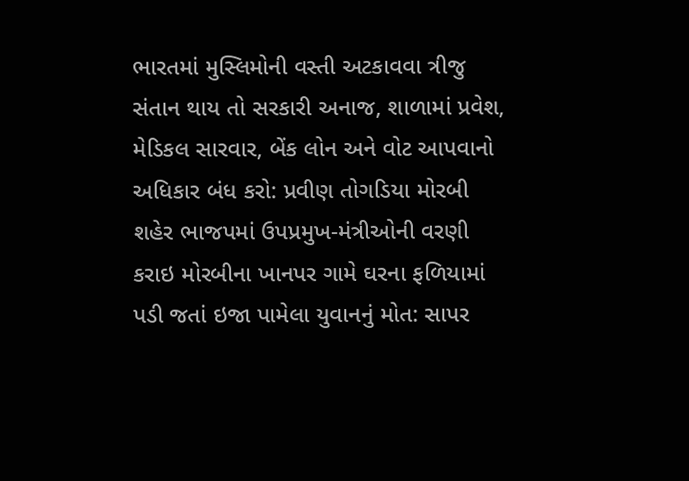ભારતમાં મુસ્લિમોની વસ્તી અટકાવવા ત્રીજુ સંતાન થાય તો સરકારી અનાજ, શાળામાં પ્રવેશ, મેડિકલ સારવાર, બેંક લોન અને વોટ આપવાનો અધિકાર બંધ કરો: પ્રવીણ તોગડિયા મોરબી શહેર ભાજપમાં ઉપપ્રમુખ-મંત્રીઓની વરણી કરાઇ મોરબીના ખાનપર ગામે ઘરના ફળિયામાં પડી જતાં ઇજા પામેલા યુવાનનું મોત: સાપર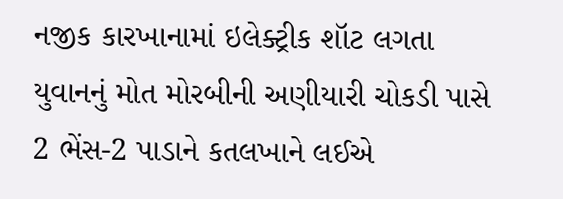નજીક કારખાનામાં ઇલેક્ટ્રીક શૉટ લગતા યુવાનનું મોત મોરબીની અણીયારી ચોકડી પાસે 2 ભેંસ-2 પાડાને કતલખાને લઈએ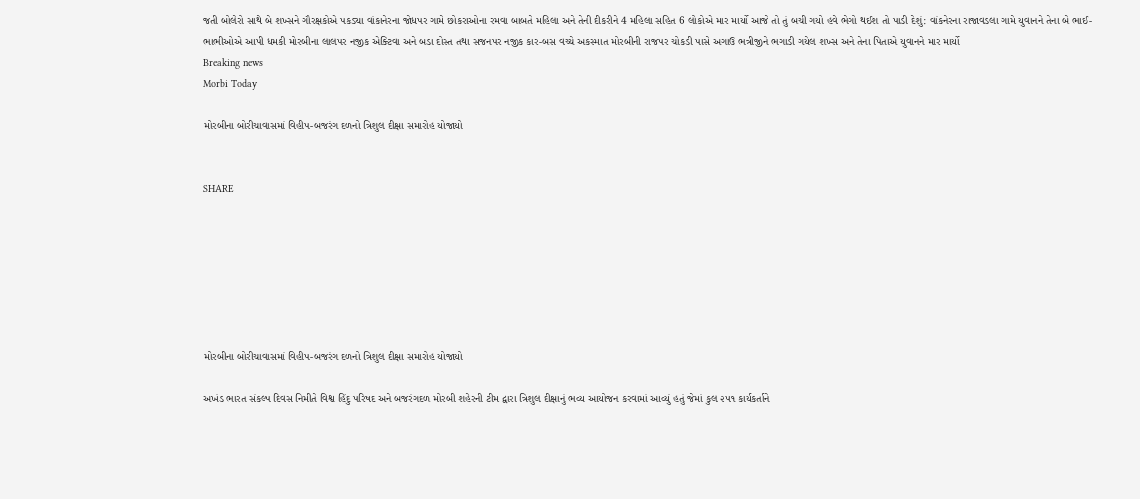જતી બોલેરો સાથે બે શખ્સને ગૌરક્ષકોએ પકડ્યા વાંકાનેરના જોધપર ગામે છોકરાઓના રમવા બાબતે મહિલા અને તેની દીકરીને 4 મહિલા સહિત 6 લોકોએ માર માર્યો આજે તો તું બચી ગયો હવે ભેગો થઈશ તો પાડી દેશું: વાંકનેરના રાજાવડલા ગામે યુવાનને તેના બે ભાઈ-ભાભીઓએ આપી ધમકી મોરબીના લાલપર નજીક એક્ટિવા અને બડા દોસ્ત તથા સજનપર નજીક કાર-બસ વચ્ચે અકસ્માત મોરબીની રાજપર ચોકડી પાસે અગાઉ ભત્રીજીને ભગાડી ગયેલ શખ્સ અને તેના પિતાએ યુવાનને માર માર્યો
Breaking news
Morbi Today

મોરબીના બોરીચાવાસમાં વિહીપ-બજરંગ દળનો ત્રિશુલ દીક્ષા સમારોહ યોજાયો


SHARE







મોરબીના બોરીચાવાસમાં વિહીપ-બજરંગ દળનો ત્રિશુલ દીક્ષા સમારોહ યોજાયો

અખંડ ભારત સંકલ્પ દિવસ નિમીતે વિશ્વ હિંદુ પરિષદ અને બજરંગદળ મોરબી શહેરની ટીમ દ્વારા ત્રિશુલ દીક્ષાનું ભવ્ય આયોજન કરવામાં આવ્યું હતું જેમાં કુલ ૨૫૧ કાર્યકર્તાને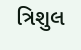ત્રિશુલ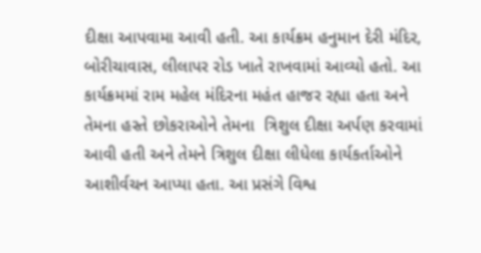દીક્ષા આપવામા આવી હતી. આ કાર્યક્રમ હનુમાન દેરી મંદિર, બોરીચાવાસ, લીલાપર રોડ ખાતે રાખવામાં આવ્યો હતો. આ કાર્યક્રમમાં રામ મહેલ મંદિરના મહંત હાજર રહ્યા હતા અને તેમના હસ્તે છોકરાઓને તેમના  ત્રિશુલ દીક્ષા અર્પણ કરવામાં આવી હતી અને તેમને ત્રિશુલ દીક્ષા લીધેલા કાર્યકર્તાઓને આશીર્વચન આપ્યા હતા. આ પ્રસંગે વિશ્વ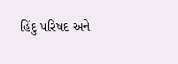હિંદુ પરિષદ અને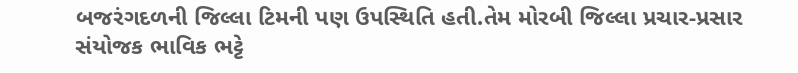બજરંગદળની જિલ્લા ટિમની પણ ઉપસ્થિતિ હતી.તેમ મોરબી જિલ્લા પ્રચાર-પ્રસાર સંયોજક ભાવિક ભટ્ટે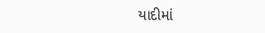યાદીમાં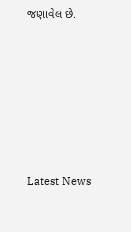જણાવેલ છે.






Latest News